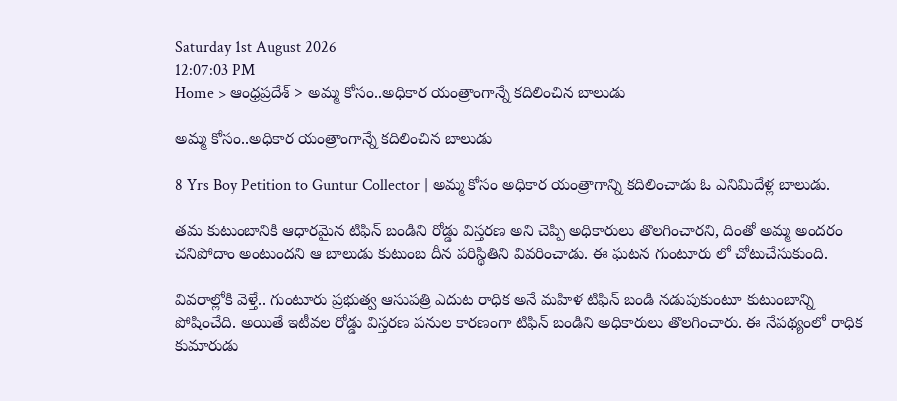Saturday 1st August 2026
12:07:03 PM
Home > ఆంధ్రప్రదేశ్ > అమ్మ కోసం..అధికార యంత్రాంగాన్నే కదిలించిన బాలుడు

అమ్మ కోసం..అధికార యంత్రాంగాన్నే కదిలించిన బాలుడు

8 Yrs Boy Petition to Guntur Collector | అమ్మ కోసం అధికార యంత్రాగాన్ని కదిలించాడు ఓ ఎనిమిదేళ్ల బాలుడు.

తమ కుటుంబానికి ఆధారమైన టిఫిన్ బండిని రోడ్డు విస్తరణ అని చెప్పి అధికారులు తొలగించారని, దింతో అమ్మ అందరం చనిపోదాం అంటుందని ఆ బాలుడు కుటుంబ దీన పరిస్థితిని వివరించాడు. ఈ ఘటన గుంటూరు లో చోటుచేసుకుంది.

వివరాల్లోకి వెళ్తే.. గుంటూరు ప్రభుత్వ ఆసుపత్రి ఎదుట రాధిక అనే మహిళ టిఫిన్ బండి నడుపుకుంటూ కుటుంబాన్ని పోషించేది. అయితే ఇటీవల రోడ్డు విస్తరణ పనుల కారణంగా టిఫిన్ బండిని అధికారులు తొలగించారు. ఈ నేపథ్యంలో రాధిక కుమారుడు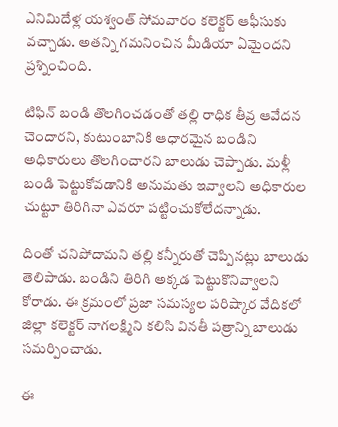ఎనిమిదేళ్ల యశ్వంత్ సోమవారం కలెక్టర్ ఆఫీసుకు వచ్చాడు. అతన్ని గమనించిన మీడియా ఏమైందని ప్రశ్నించింది.

టిఫిన్ బండి తొలగించడంతో తల్లి రాధిక తీవ్ర ఆవేదన చెందారని, కుటుంబానికి ఆధారమైన బండిని అధికారులు తొలగించారని బాలుడు చెప్పాడు. మళ్లీ బండి పెట్టుకోవడానికి అనుమతు ఇవ్వాలని అధికారుల చుట్టూ తిరిగినా ఎవరూ పట్టించుకోలేదన్నాడు.

దింతో చనిపోదామని తల్లి కన్నీరుతో చెప్పినట్లు బాలుడు తెలిపాడు. బండిని తిరిగి అక్కడ పెట్టుకొనివ్వాలని కోరాడు. ఈ క్రమంలో ప్రజా సమస్యల పరిష్కార వేదికలో జిల్లా కలెక్టర్ నాగలక్ష్మిని కలిసి వినతీ పత్రాన్ని బాలుడు సమర్పించాడు.

ఈ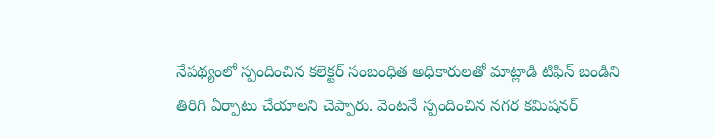నేపథ్యంలో స్పందించిన కలెక్టర్ సంబంధిత అధికారులతో మాట్లాడి టిఫిన్ బండిని తిరిగి ఏర్పాటు చేయాలని చెప్పారు. వెంటనే స్పందించిన నగర కమిషనర్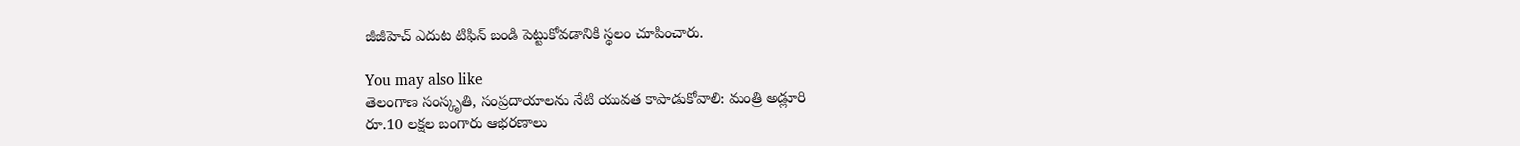జీజీహెచ్ ఎదుట టిఫిన్ బండి పెట్టుకోవడానికి స్థలం చూపించారు.

You may also like
తెలంగాణ సంస్కృతి, సంప్రదాయాలను నేటి యువత కాపాడుకోవాలి: మంత్రి అడ్లూరి
రూ.10 లక్షల బంగారు ఆభరణాలు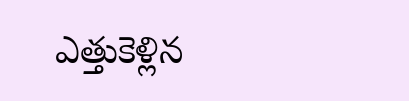ఎత్తుకెళ్లిన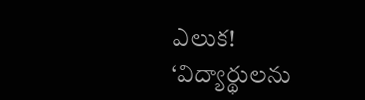ఎలుక!
‘విద్యార్థులను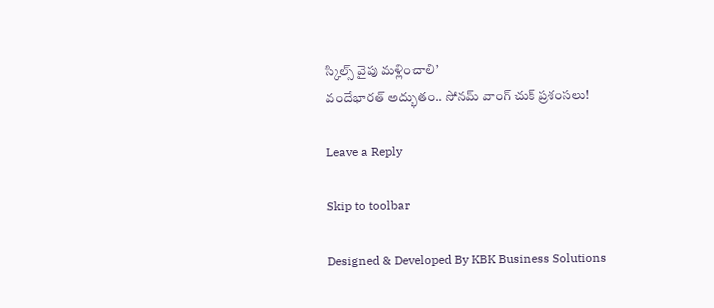స్కిల్స్ వైపు మళ్లించాలి’
వందేభారత్ అద్భుతం.. సోనమ్ వాంగ్ చుక్ ప్రశంసలు!

Leave a Reply

Skip to toolbar

Designed & Developed By KBK Business Solutions